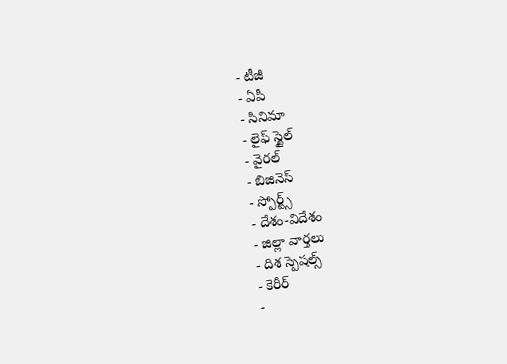- టీజీ
- ఏపీ
- సినిమా
- లైఫ్ స్టైల్
- వైరల్
- బిజినెస్
- స్పోర్ట్స్
- దేశం-విదేశం
- జిల్లా వార్తలు
- దిశ స్పెషల్స్
- కెరీర్
-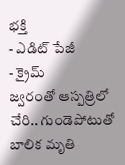భక్తి
- ఎడిట్ పేజీ
- క్రైమ్
జ్వరంతో ఆస్పత్రిలో చేరి.. గుండెపోటుతో బాలిక మృతి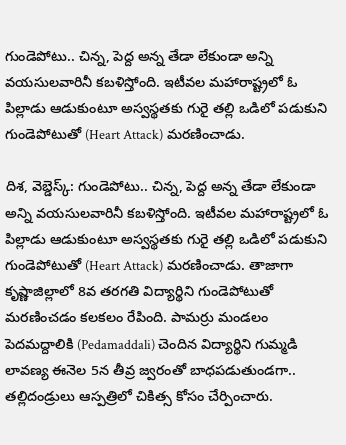గుండెపోటు.. చిన్న, పెద్ద అన్న తేడా లేకుండా అన్ని వయసులవారినీ కబళిస్తోంది. ఇటీవల మహారాష్ట్రలో ఓ పిల్లాడు ఆడుకుంటూ అస్వస్థతకు గురై తల్లి ఒడిలో పడుకుని గుండెపోటుతో (Heart Attack) మరణించాడు.

దిశ, వెబ్డెస్క్: గుండెపోటు.. చిన్న, పెద్ద అన్న తేడా లేకుండా అన్ని వయసులవారినీ కబళిస్తోంది. ఇటీవల మహారాష్ట్రలో ఓ పిల్లాడు ఆడుకుంటూ అస్వస్థతకు గురై తల్లి ఒడిలో పడుకుని గుండెపోటుతో (Heart Attack) మరణించాడు. తాజాగా కృష్ణాజిల్లాలో 8వ తరగతి విద్యార్థిని గుండెపోటుతో మరణించడం కలకలం రేపింది. పామర్రు మండలం పెదమద్దాలికి (Pedamaddali) చెందిన విద్యార్థిని గుమ్మడి లావణ్య ఈనెల 5న తీవ్ర జ్వరంతో బాధపడుతుండగా.. తల్లిదండ్రులు ఆస్పత్రిలో చికిత్స కోసం చేర్పించారు.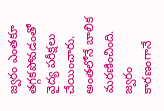జ్వరం ఎంతకూ తగ్గకపోవడంతో వైద్య పరీక్షలు చేయించారు. అంతలోనే బాలిక మరణించింది. జ్వరం కారణంగానే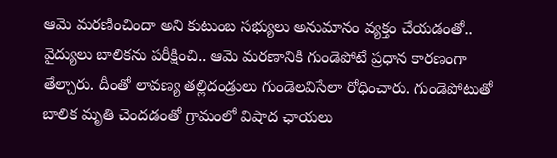ఆమె మరణించిందా అని కుటుంబ సభ్యులు అనుమానం వ్యక్తం చేయడంతో.. వైద్యులు బాలికను పరీక్షించి.. ఆమె మరణానికి గుండెపోటే ప్రధాన కారణంగా తేల్చారు. దీంతో లావణ్య తల్లిదండ్రులు గుండెలవిసేలా రోధించారు. గుండెపోటుతో బాలిక మృతి చెందడంతో గ్రామంలో విషాద ఛాయలు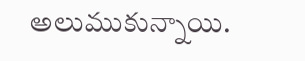అలుముకున్నాయి.